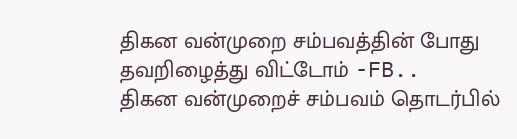திகன வன்முறை சம்பவத்தின் போது தவறிழைத்து விட்டோம் -FB..
திகன வன்முறைச் சம்பவம் தொடர்பில்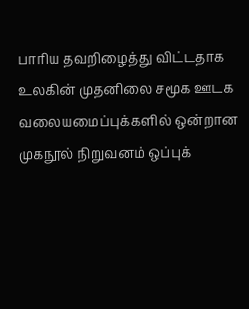பாரிய தவறிழைத்து விட்டதாக உலகின் முதனிலை சமூக ஊடக வலையமைப்புக்களில் ஒன்றான முகநூல் நிறுவனம் ஒப்புக்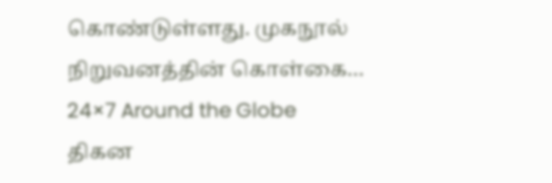கொண்டுள்ளது. முகநூல் நிறுவனத்தின் கொள்கை…
24×7 Around the Globe
திகன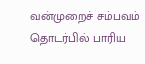வன்முறைச் சம்பவம் தொடர்பில் பாரிய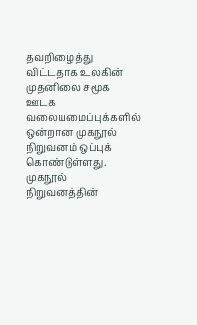தவறிழைத்து விட்டதாக உலகின் முதனிலை சமூக ஊடக வலையமைப்புக்களில் ஒன்றான முகநூல் நிறுவனம் ஒப்புக் கொண்டுள்ளது. முகநூல் நிறுவனத்தின்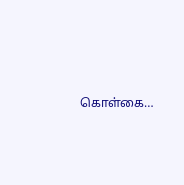கொள்கை…